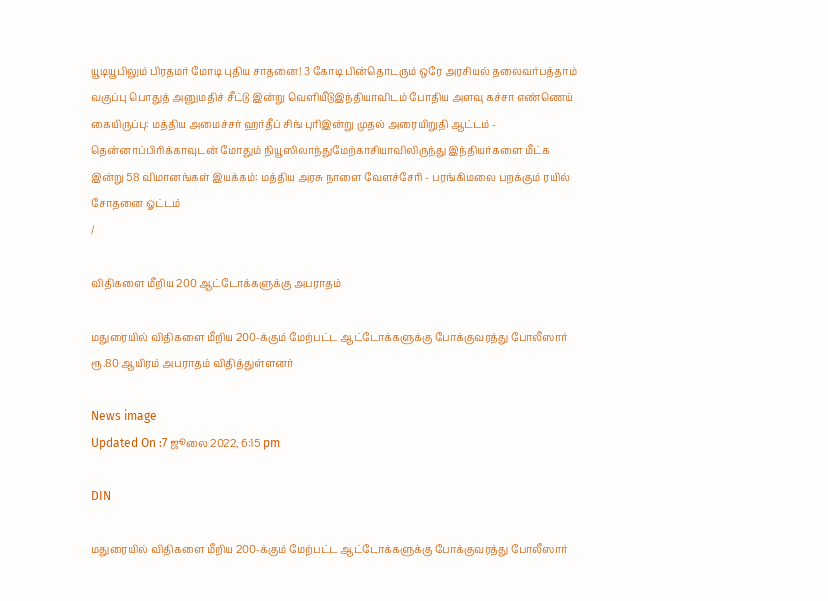யூடியூபிலும் பிரதமர் மோடி புதிய சாதனை! 3 கோடி பின்தொடரும் ஒரே அரசியல் தலைவர்பத்தாம் வகுப்பு பொதுத் அனுமதிச் சீட்டு இன்று வெளியீடுஇந்தியாவிடம் போதிய அளவு கச்சா எண்ணெய் கையிருப்பு: மத்திய அமைச்சர் ஹர்தீப் சிங் புரிஇன்று முதல் அரையிறுதி ஆட்டம் - தென்னாப்பிரிக்காவுடன் மோதும் நியூஸிலாந்துமேற்காசியாவிலிருந்து இந்தியர்களை மீட்க இன்று 58 விமானங்கள் இயக்கம்: மத்திய அரசு நாளை வேளச்சேரி - பரங்கிமலை பறக்கும் ரயில் சோதனை ஓட்டம்
/

விதிகளை மீறிய 200 ஆட்டோக்களுக்கு அபராதம்

மதுரையில் விதிகளை மீறிய 200-க்கும் மேற்பட்ட ஆட்டோக்களுக்கு போக்குவரத்து போலீஸார் ரூ.80 ஆயிரம் அபராதம் விதித்துள்ளனர்

News image
Updated On :7 ஜூலை 2022, 6:15 pm

DIN

மதுரையில் விதிகளை மீறிய 200-க்கும் மேற்பட்ட ஆட்டோக்களுக்கு போக்குவரத்து போலீஸார்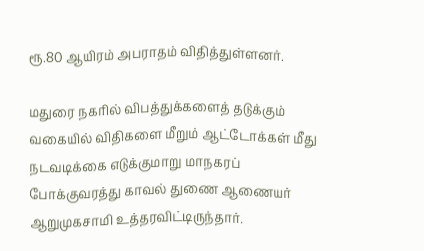ரூ.80 ஆயிரம் அபராதம் விதித்துள்ளனர்.

மதுரை நகரில் விபத்துக்களைத் தடுக்கும் வகையில் விதிகளை மீறும் ஆட்டோக்கள் மீது நடவடிக்கை எடுக்குமாறு மாநகரப் போக்குவரத்து காவல் துணை ஆணையர் ஆறுமுகசாமி உத்தரவிட்டிருந்தார்.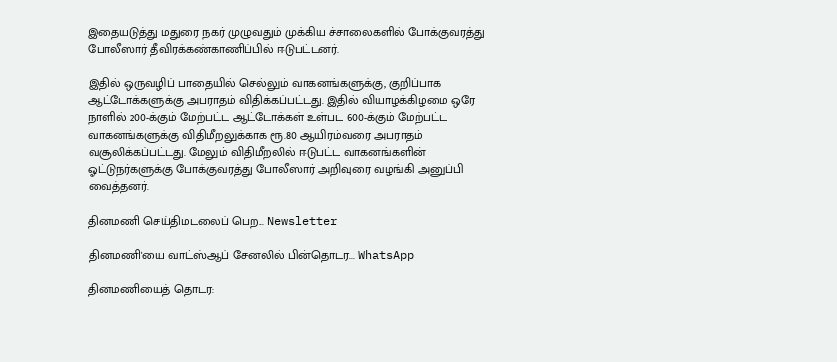இதையடுத்து மதுரை நகர் முழுவதும் முக்கிய ச்சாலைகளில் போக்குவரத்து போலீஸார் தீவிரக்கண்காணிப்பில் ஈடுபட்டனர்.

இதில் ஒருவழிப் பாதையில் செல்லும் வாகனங்களுக்கு, குறிப்பாக ஆட்டோக்களுக்கு அபராதம் விதிக்கப்பட்டது. இதில் வியாழக்கிழமை ஒரே நாளில் 200-க்கும் மேற்பட்ட ஆட்டோக்கள் உள்பட 600-க்கும் மேற்பட்ட வாகனங்களுக்கு விதிமீறலுக்காக ரூ.80 ஆயிரம்வரை அபராதம் வசூலிக்கப்பட்டது. மேலும் விதிமீறலில் ஈடுபட்ட வாகனங்களின் ஓட்டுநர்களுக்கு போக்குவரத்து போலீஸார் அறிவுரை வழங்கி அனுப்பி வைத்தனர்.

தினமணி செய்திமடலைப் பெற... Newsletter

தினமணி'யை வாட்ஸ்ஆப் சேனலில் பின்தொடர... WhatsApp

தினமணியைத் தொடர: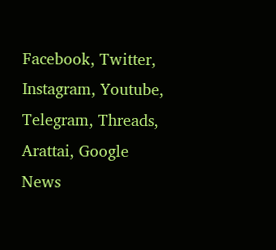Facebook, Twitter, Instagram, Youtube, Telegram, Threads, Arattai, Google News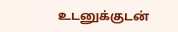உடனுக்குடன்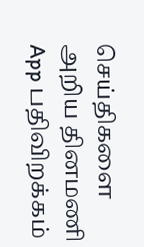செய்திகளை அறிய தினமணி App பதிவிறக்கம்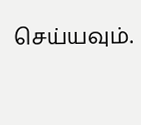செய்யவும்.